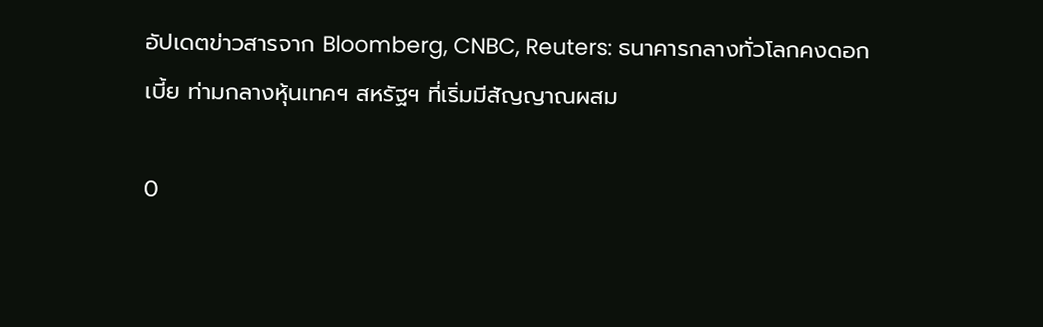อัปเดตข่าวสารจาก Bloomberg, CNBC, Reuters: ธนาคารกลางทั่วโลกคงดอกเบี้ย ท่ามกลางหุ้นเทคฯ สหรัฐฯ ที่เริ่มมีสัญญาณผสม

0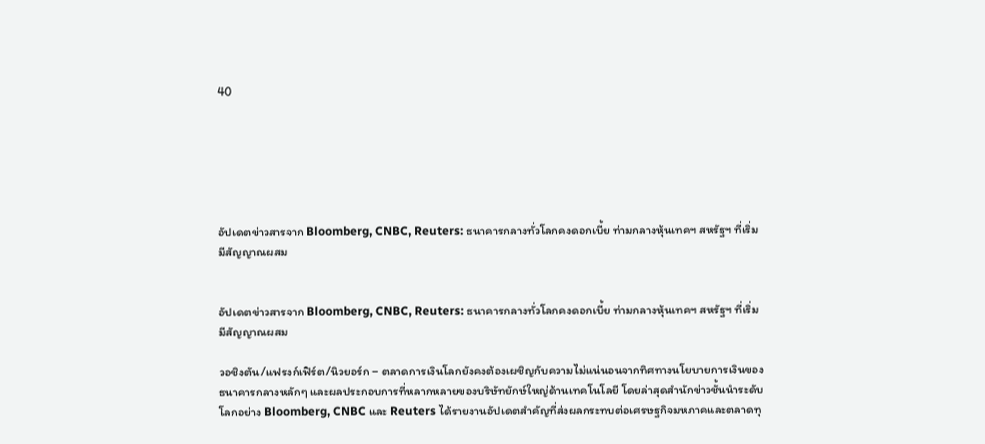40






อัปเดตข่าวสารจาก Bloomberg, CNBC, Reuters: ธนาคารกลางทั่วโลกคงดอกเบี้ย ท่ามกลางหุ้นเทคฯ สหรัฐฯ ที่เริ่มมีสัญญาณผสม


อัปเดตข่าวสารจาก Bloomberg, CNBC, Reuters: ธนาคารกลางทั่วโลกคงดอกเบี้ย ท่ามกลางหุ้นเทคฯ สหรัฐฯ ที่เริ่มมีสัญญาณผสม

วอชิงตัน/แฟรงก์เฟิร์ต/นิวยอร์ก – ตลาดการเงินโลกยังคงต้องเผชิญกับความไม่แน่นอนจากทิศทางนโยบายการเงินของธนาคารกลางหลักๆ และผลประกอบการที่หลากหลายของบริษัทยักษ์ใหญ่ด้านเทคโนโลยี โดยล่าสุดสำนักข่าวชั้นนำระดับโลกอย่าง Bloomberg, CNBC และ Reuters ได้รายงานอัปเดตสำคัญที่ส่งผลกระทบต่อเศรษฐกิจมหภาคและตลาดทุ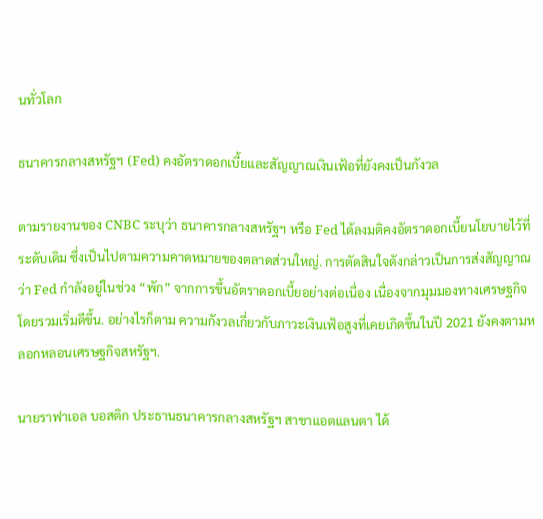นทั่วโลก

ธนาคารกลางสหรัฐฯ (Fed) คงอัตราดอกเบี้ยและสัญญาณเงินเฟ้อที่ยังคงเป็นกังวล

ตามรายงานของ CNBC ระบุว่า ธนาคารกลางสหรัฐฯ หรือ Fed ได้ลงมติคงอัตราดอกเบี้ยนโยบายไว้ที่ระดับเดิม ซึ่งเป็นไปตามความคาดหมายของตลาดส่วนใหญ่. การตัดสินใจดังกล่าวเป็นการส่งสัญญาณว่า Fed กำลังอยู่ในช่วง “พัก” จากการขึ้นอัตราดอกเบี้ยอย่างต่อเนื่อง เนื่องจากมุมมองทางเศรษฐกิจโดยรวมเริ่มดีขึ้น. อย่างไรก็ตาม ความกังวลเกี่ยวกับภาวะเงินเฟ้อสูงที่เคยเกิดขึ้นในปี 2021 ยังคงตามหลอกหลอนเศรษฐกิจสหรัฐฯ.

นายราฟาเอล บอสติก ประธานธนาคารกลางสหรัฐฯ สาขาแอตแลนตา ได้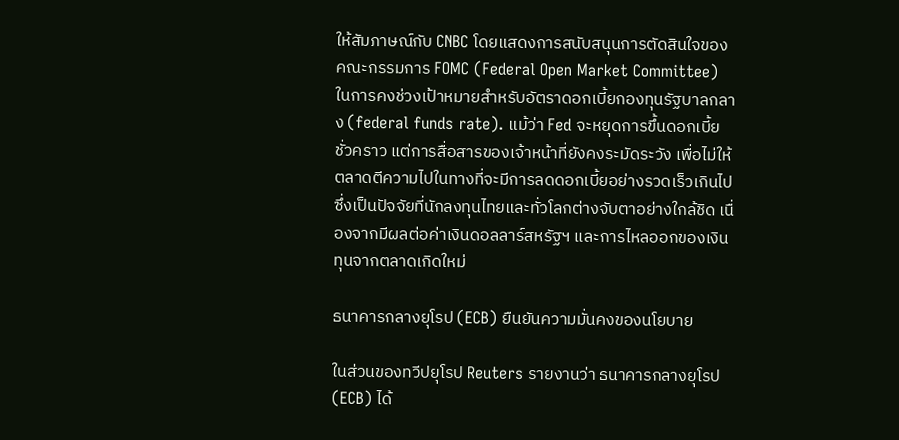ให้สัมภาษณ์กับ CNBC โดยแสดงการสนับสนุนการตัดสินใจของคณะกรรมการ FOMC (Federal Open Market Committee) ในการคงช่วงเป้าหมายสำหรับอัตราดอกเบี้ยกองทุนรัฐบาลกลาง (federal funds rate). แม้ว่า Fed จะหยุดการขึ้นดอกเบี้ยชั่วคราว แต่การสื่อสารของเจ้าหน้าที่ยังคงระมัดระวัง เพื่อไม่ให้ตลาดตีความไปในทางที่จะมีการลดดอกเบี้ยอย่างรวดเร็วเกินไป ซึ่งเป็นปัจจัยที่นักลงทุนไทยและทั่วโลกต่างจับตาอย่างใกล้ชิด เนื่องจากมีผลต่อค่าเงินดอลลาร์สหรัฐฯ และการไหลออกของเงินทุนจากตลาดเกิดใหม่

ธนาคารกลางยุโรป (ECB) ยืนยันความมั่นคงของนโยบาย

ในส่วนของทวีปยุโรป Reuters รายงานว่า ธนาคารกลางยุโรป (ECB) ได้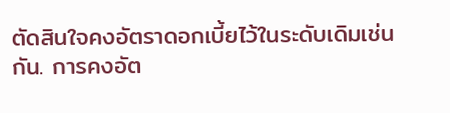ตัดสินใจคงอัตราดอกเบี้ยไว้ในระดับเดิมเช่นกัน. การคงอัต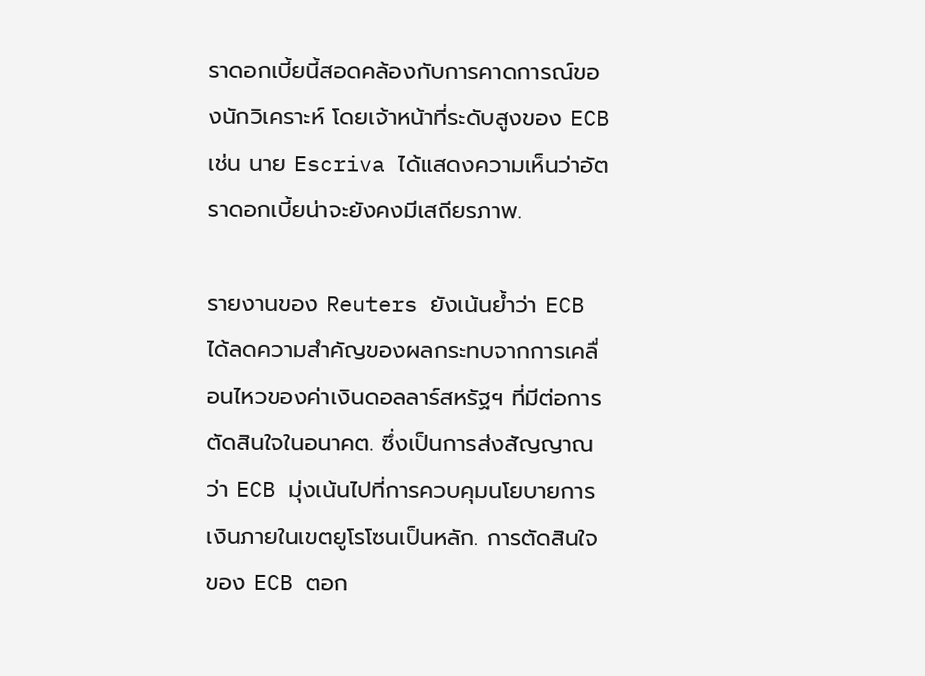ราดอกเบี้ยนี้สอดคล้องกับการคาดการณ์ของนักวิเคราะห์ โดยเจ้าหน้าที่ระดับสูงของ ECB เช่น นาย Escriva ได้แสดงความเห็นว่าอัตราดอกเบี้ยน่าจะยังคงมีเสถียรภาพ.

รายงานของ Reuters ยังเน้นย้ำว่า ECB ได้ลดความสำคัญของผลกระทบจากการเคลื่อนไหวของค่าเงินดอลลาร์สหรัฐฯ ที่มีต่อการตัดสินใจในอนาคต. ซึ่งเป็นการส่งสัญญาณว่า ECB มุ่งเน้นไปที่การควบคุมนโยบายการเงินภายในเขตยูโรโซนเป็นหลัก. การตัดสินใจของ ECB ตอก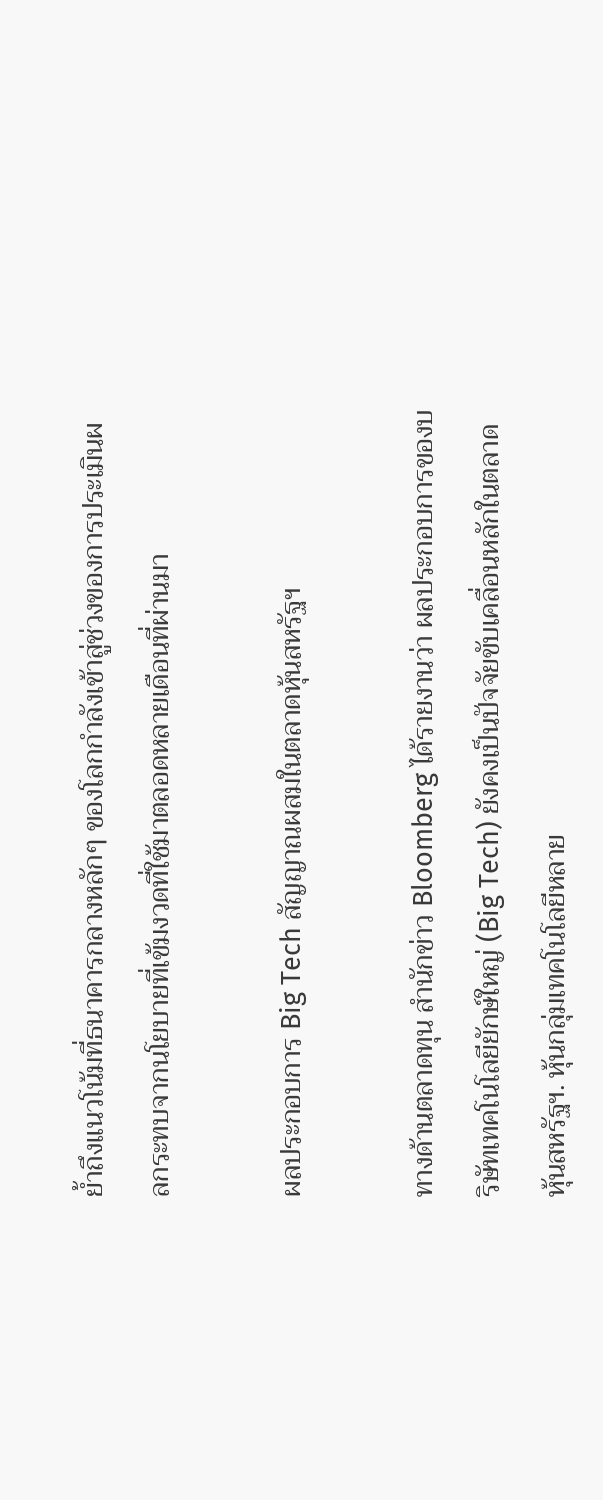ย้ำถึงแนวโน้มที่ธนาคารกลางหลักๆ ของโลกกำลังเข้าสู่ช่วงของการประเมินผลกระทบจากนโยบายที่เข้มงวดที่ใช้มาตลอดหลายเดือนที่ผ่านมา

ผลประกอบการ Big Tech สัญญาณผสมในตลาดหุ้นสหรัฐฯ

ทางด้านตลาดทุน สำนักข่าว Bloomberg ได้รายงานว่า ผลประกอบการของบริษัทเทคโนโลยียักษ์ใหญ่ (Big Tech) ยังคงเป็นปัจจัยขับเคลื่อนหลักในตลาดหุ้นสหรัฐฯ. หุ้นกลุ่มเทคโนโลยีหลาย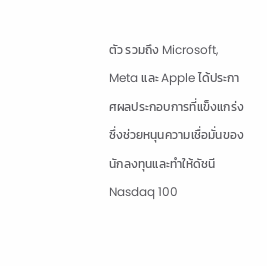ตัว รวมถึง Microsoft, Meta และ Apple ได้ประกาศผลประกอบการที่แข็งแกร่ง ซึ่งช่วยหนุนความเชื่อมั่นของนักลงทุนและทำให้ดัชนี Nasdaq 100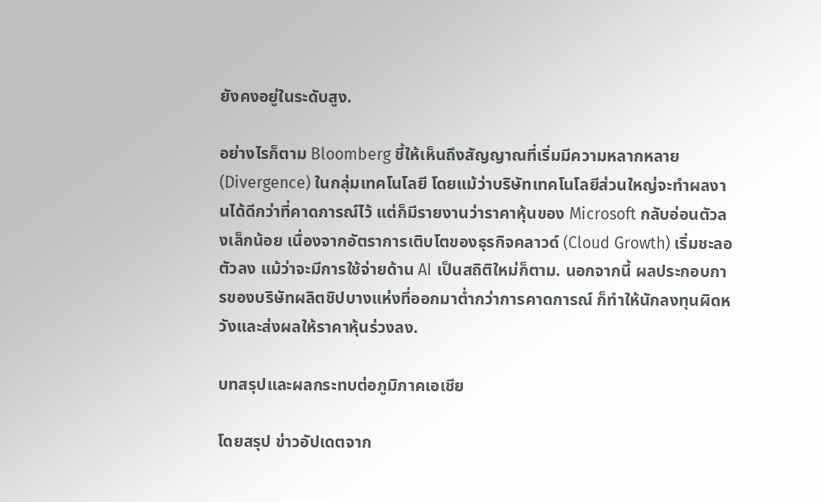ยังคงอยู่ในระดับสูง.

อย่างไรก็ตาม Bloomberg ชี้ให้เห็นถึงสัญญาณที่เริ่มมีความหลากหลาย (Divergence) ในกลุ่มเทคโนโลยี โดยแม้ว่าบริษัทเทคโนโลยีส่วนใหญ่จะทำผลงานได้ดีกว่าที่คาดการณ์ไว้ แต่ก็มีรายงานว่าราคาหุ้นของ Microsoft กลับอ่อนตัวลงเล็กน้อย เนื่องจากอัตราการเติบโตของธุรกิจคลาวด์ (Cloud Growth) เริ่มชะลอตัวลง แม้ว่าจะมีการใช้จ่ายด้าน AI เป็นสถิติใหม่ก็ตาม. นอกจากนี้ ผลประกอบการของบริษัทผลิตชิปบางแห่งที่ออกมาต่ำกว่าการคาดการณ์ ก็ทำให้นักลงทุนผิดหวังและส่งผลให้ราคาหุ้นร่วงลง.

บทสรุปและผลกระทบต่อภูมิภาคเอเชีย

โดยสรุป ข่าวอัปเดตจาก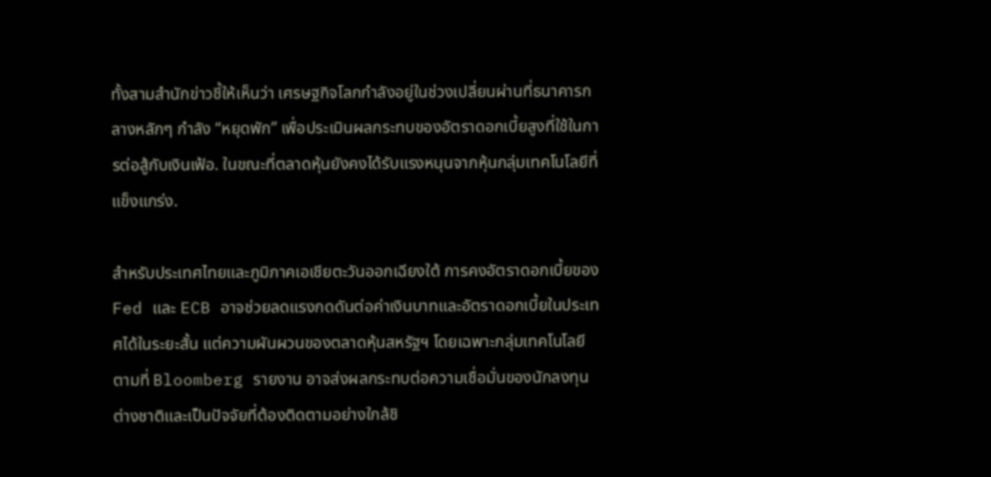ทั้งสามสำนักข่าวชี้ให้เห็นว่า เศรษฐกิจโลกกำลังอยู่ในช่วงเปลี่ยนผ่านที่ธนาคารกลางหลักๆ กำลัง “หยุดพัก” เพื่อประเมินผลกระทบของอัตราดอกเบี้ยสูงที่ใช้ในการต่อสู้กับเงินเฟ้อ. ในขณะที่ตลาดหุ้นยังคงได้รับแรงหนุนจากหุ้นกลุ่มเทคโนโลยีที่แข็งแกร่ง.

สำหรับประเทศไทยและภูมิภาคเอเชียตะวันออกเฉียงใต้ การคงอัตราดอกเบี้ยของ Fed และ ECB อาจช่วยลดแรงกดดันต่อค่าเงินบาทและอัตราดอกเบี้ยในประเทศได้ในระยะสั้น แต่ความผันผวนของตลาดหุ้นสหรัฐฯ โดยเฉพาะกลุ่มเทคโนโลยี ตามที่ Bloomberg รายงาน อาจส่งผลกระทบต่อความเชื่อมั่นของนักลงทุนต่างชาติและเป็นปัจจัยที่ต้องติดตามอย่างใกล้ชิ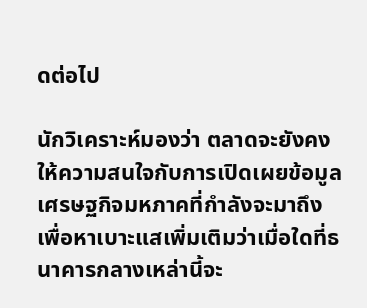ดต่อไป

นักวิเคราะห์มองว่า ตลาดจะยังคงให้ความสนใจกับการเปิดเผยข้อมูลเศรษฐกิจมหภาคที่กำลังจะมาถึง เพื่อหาเบาะแสเพิ่มเติมว่าเมื่อใดที่ธนาคารกลางเหล่านี้จะ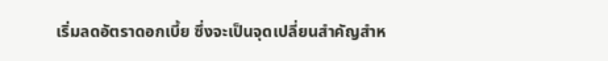เริ่มลดอัตราดอกเบี้ย ซึ่งจะเป็นจุดเปลี่ยนสำคัญสำห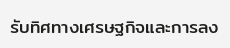รับทิศทางเศรษฐกิจและการลง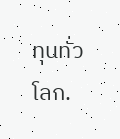ทุนทั่วโลก.